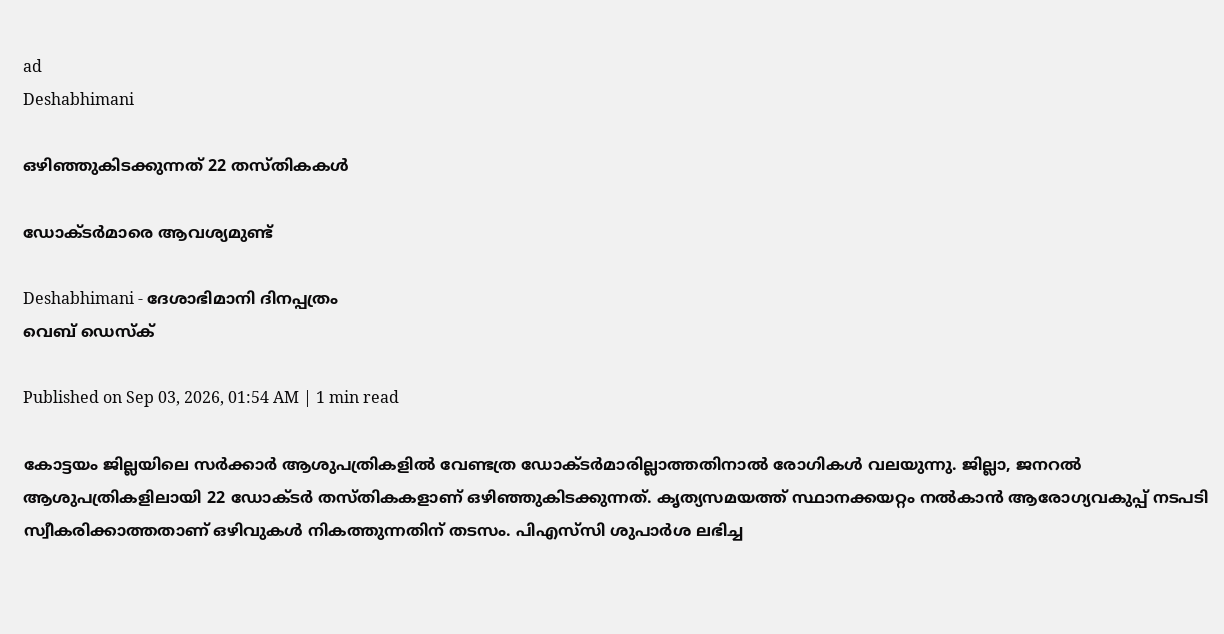ad
Deshabhimani

ഒഴിഞ്ഞുകിടക്കുന്നത്‌ 22 തസ്‌തികകൾ

ഡോക്ടർമാരെ ആവശ്യമുണ്ട്

Deshabhimani - ദേശാഭിമാനി ദിനപ്പത്രം
വെബ് ഡെസ്ക്

Published on Sep 03, 2026, 01:54 AM | 1 min read

കോട്ടയം ജില്ലയിലെ സർക്കാർ ആശുപത്രികളിൽ വേണ്ടത്ര ഡോക്‌ടർമാരില്ലാത്തതിനാൽ രോഗികൾ വലയുന്നു. ജില്ലാ, ജനറൽ ആശുപത്രികളിലായി 22 ഡോക്‌ടർ തസ്‌തികകളാണ് ഒഴിഞ്ഞുകിടക്കുന്നത്. കൃത്യസമയത്ത് സ്ഥാനക്കയറ്റം നൽകാൻ ആരോഗ്യവകുപ്പ് നടപടി സ്വീകരിക്കാത്തതാണ് ഒഴിവുകൾ നികത്തുന്നതിന് തടസം. പിഎസ്‌സി ശുപാർശ ലഭിച്ച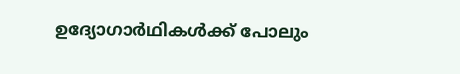ഉദ്യോഗാർഥികൾക്ക് പോലും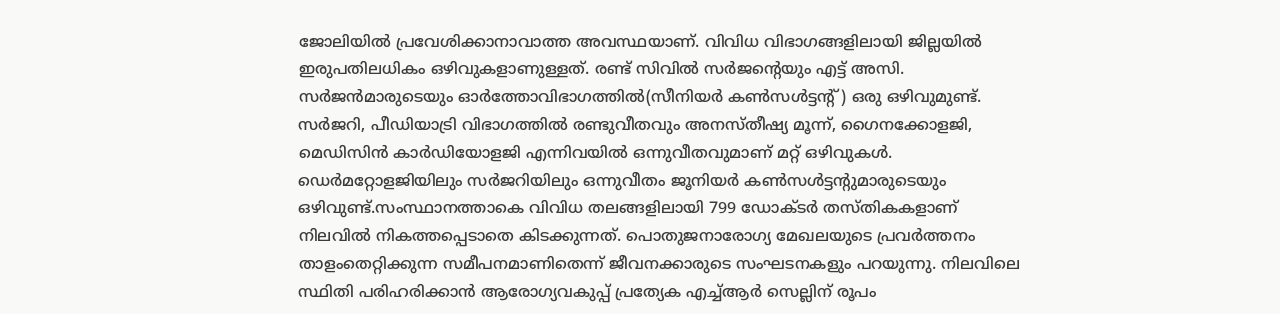ജോലിയിൽ പ്രവേശിക്കാനാവാത്ത അവസ്ഥയാണ്. വിവിധ വിഭാഗങ്ങളിലായി ജില്ലയിൽ ഇരുപതിലധികം ഒഴിവുകളാണുള്ളത്‌. രണ്ട്‌ സിവിൽ സര്‍ജന്റെയും എട്ട്‌ അസി. സർജൻമാരുടെയും ഓര്‍ത്തോവിഭാഗത്തിൽ(സീനിയർ കൺസൾട്ടന്റ്‌) ഒരു ഒഴിവുമുണ്ട്‌. സര്‍ജറി, പീഡിയാട്രി വിഭാഗത്തിൽ രണ്ടുവീതവും അനസ്‍തീഷ്യ മൂന്ന്‌, ഗൈനക്കോളജി, മെഡിസിൻ കാർഡിയോളജി എന്നിവയിൽ ഒന്നുവീതവുമാണ്‌ മറ്റ്‌ ഒഴിവുകൾ. ഡെര്‍മറ്റോളജിയിലും സർജറിയിലും ഒന്നുവീതം ജൂനിയർ കൺസൾട്ടന്റുമാരുടെയും ഒഴിവുണ്ട്‌.സംസ്ഥാനത്താകെ വിവിധ തലങ്ങളിലായി 799 ഡോക്ടർ തസ്‌തികകളാണ് നിലവിൽ നികത്തപ്പെടാതെ കിടക്കുന്നത്. പൊതുജനാരോഗ്യ മേഖലയുടെ പ്രവർത്തനം താളംതെറ്റിക്കുന്ന സമീപനമാണിതെന്ന് ജീവനക്കാരുടെ സംഘടനകളും പറയുന്നു. നിലവിലെ സ്ഥിതി പരിഹരിക്കാൻ ആരോഗ്യവകുപ്പ് പ്രത്യേക എച്ച്ആർ സെല്ലിന്‌ രൂപം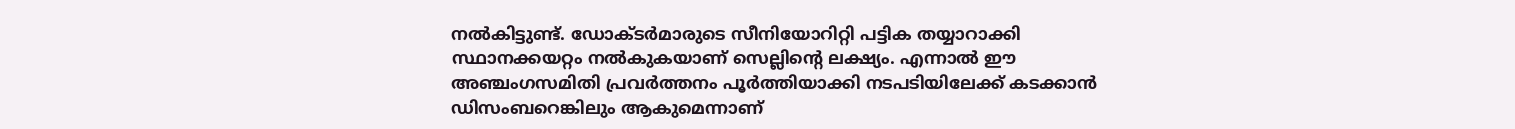നൽകിട്ടുണ്ട്‌. ഡോക്ടർമാരുടെ സീനിയോറിറ്റി പട്ടിക തയ്യാറാക്കി സ്ഥാനക്കയറ്റം നൽകുകയാണ് സെല്ലിന്റെ ലക്ഷ്യം. എന്നാൽ ഇ‍ൗ അഞ്ചംഗസമിതി പ്രവർത്തനം പൂർത്തിയാക്കി നടപടിയിലേക്ക്‌ കടക്കാൻ ഡിസംബറെങ്കിലും ആകുമെന്നാണ്‌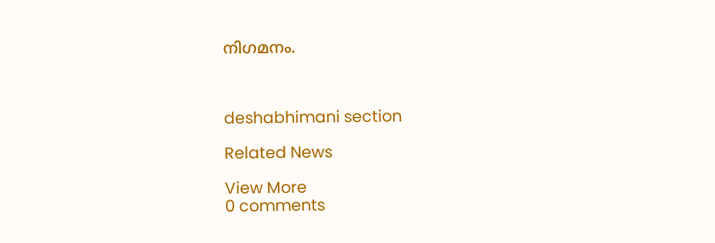നിഗമനം.



deshabhimani section

Related News

View More
0 comments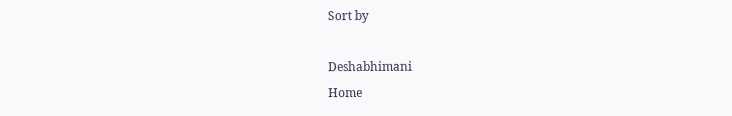Sort by

Deshabhimani
Home